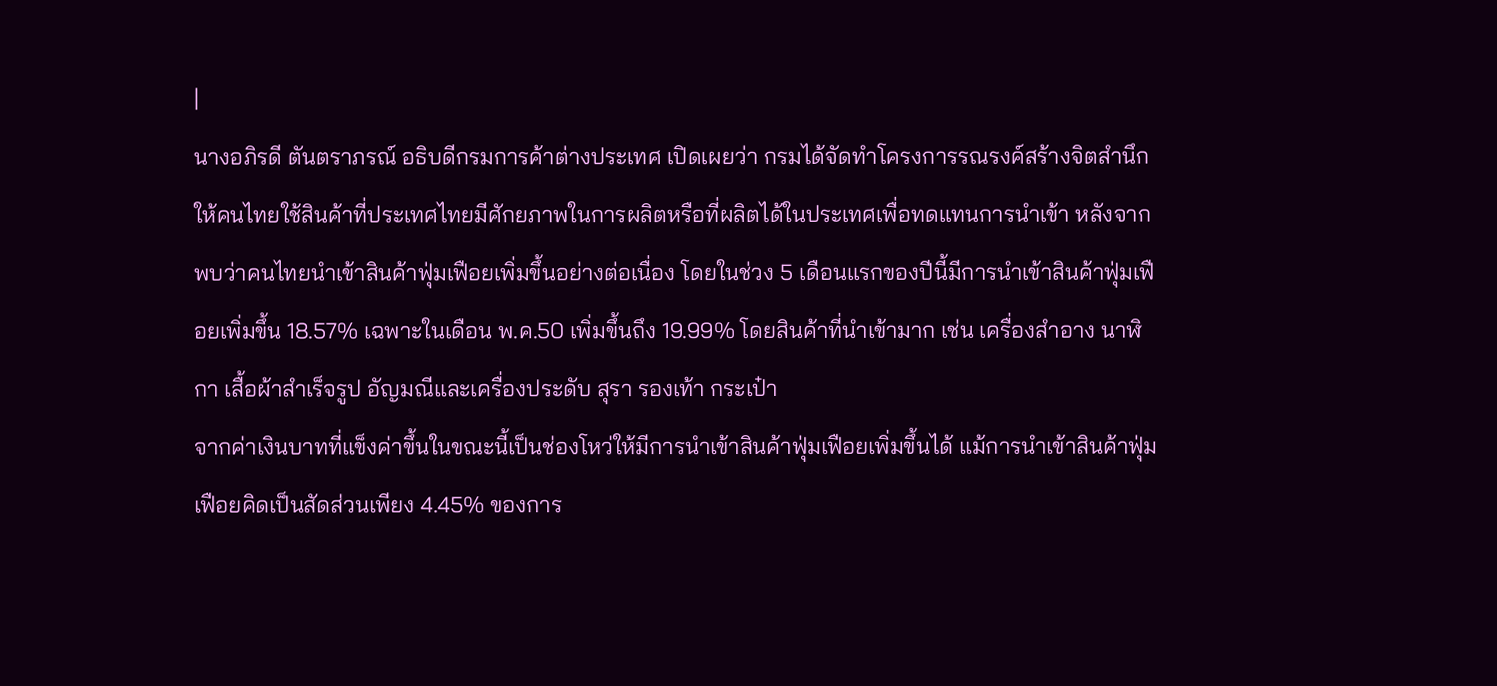|
นางอภิรดี ตันตราภรณ์ อธิบดีกรมการค้าต่างประเทศ เปิดเผยว่า กรมได้จัดทำโครงการรณรงค์สร้างจิตสำนึกให้คนไทยใช้สินค้าที่ประเทศไทยมีศักยภาพในการผลิตหรือที่ผลิตได้ในประเทศเพื่อทดแทนการนำเข้า หลังจากพบว่าคนไทยนำเข้าสินค้าฟุ่มเฟือยเพิ่มขึ้นอย่างต่อเนื่อง โดยในช่วง 5 เดือนแรกของปีนี้มีการนำเข้าสินค้าฟุ่มเฟือยเพิ่มขึ้น 18.57% เฉพาะในเดือน พ.ค.50 เพิ่มขึ้นถึง 19.99% โดยสินค้าที่นำเข้ามาก เช่น เครื่องสำอาง นาฬิกา เสื้อผ้าสำเร็จรูป อัญมณีและเครื่องประดับ สุรา รองเท้า กระเป๋า
จากค่าเงินบาทที่แข็งค่าขึ้นในขณะนี้เป็นช่องโหว่ให้มีการนำเข้าสินค้าฟุ่มเฟือยเพิ่มขึ้นได้ แม้การนำเข้าสินค้าฟุ่มเฟือยคิดเป็นสัดส่วนเพียง 4.45% ของการ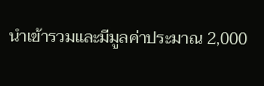นำเข้ารวมและมีมูลค่าประมาณ 2,000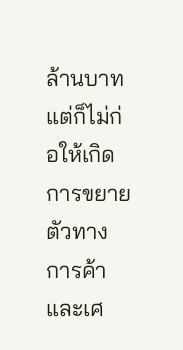ล้านบาท แต่ก็ไม่ก่อให้เกิดการขยายตัวทางการค้าและเศ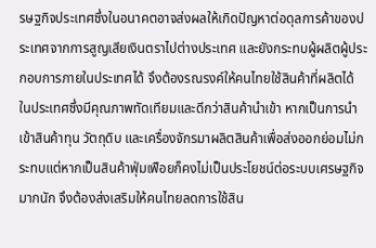รษฐกิจประเทศซึ่งในอนาคตอาจส่งผลให้เกิดปัญหาต่อดุลการค้าของประเทศจากการสูญเสียเงินตราไปต่างประเทศ และยังกระทบผู้ผลิตผู้ประกอบการภายในประเทศได้ จึงต้องรณรงค์ให้คนไทยใช้สินค้าที่ผลิตได้
ในประเทศซึ่งมีคุณภาพทัดเทียมและดีกว่าสินค้านำเข้า หากเป็นการนำเข้าสินค้าทุน วัตถุดิบ และเครื่องจักรมาผลิตสินค้าเพื่อส่งออกย่อมไม่กระทบแต่หากเป็นสินค้าฟุ่มเฟือยก็คงไม่เป็นประโยชน์ต่อระบบเศรษฐกิจมากนัก จึงต้องส่งเสริมให้คนไทยลดการใช้สิน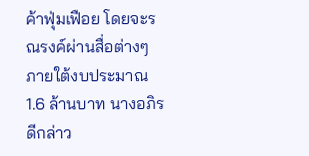ค้าฟุ่มเฟือย โดยจะรณรงค์ผ่านสื่อต่างๆ ภายใต้งบประมาณ 1.6 ล้านบาท นางอภิรดีกล่าว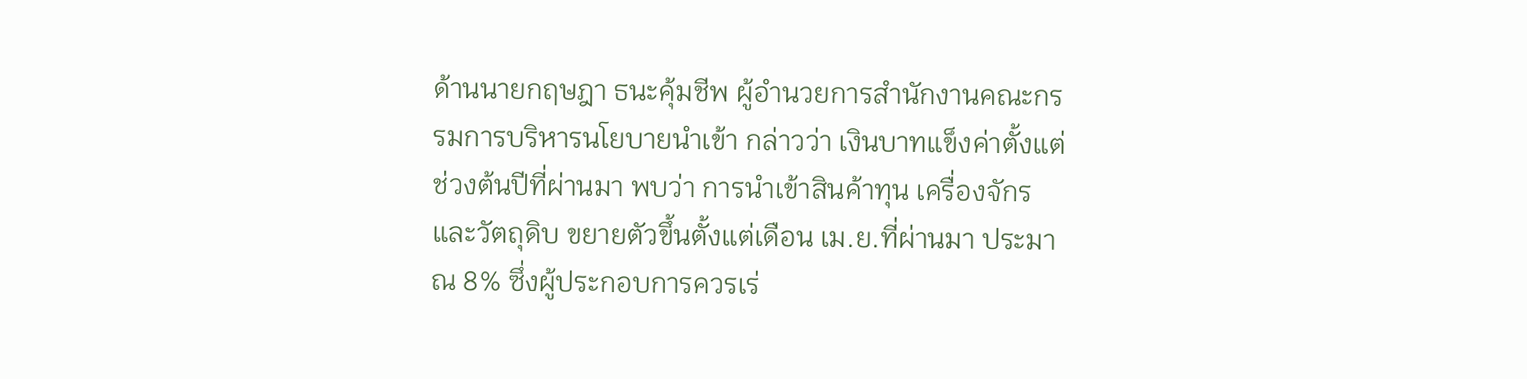ด้านนายกฤษฎา ธนะคุ้มชีพ ผู้อำนวยการสำนักงานคณะกรรมการบริหารนโยบายนำเข้า กล่าวว่า เงินบาทแข็งค่าตั้งแต่ช่วงต้นปีที่ผ่านมา พบว่า การนำเข้าสินค้าทุน เครื่องจักร และวัตถุดิบ ขยายตัวขึ้นตั้งแต่เดือน เม.ย.ที่ผ่านมา ประมาณ 8% ซึ่งผู้ประกอบการควรเร่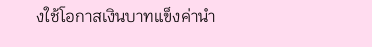งใช้โอกาสเงินบาทแข็งค่านำ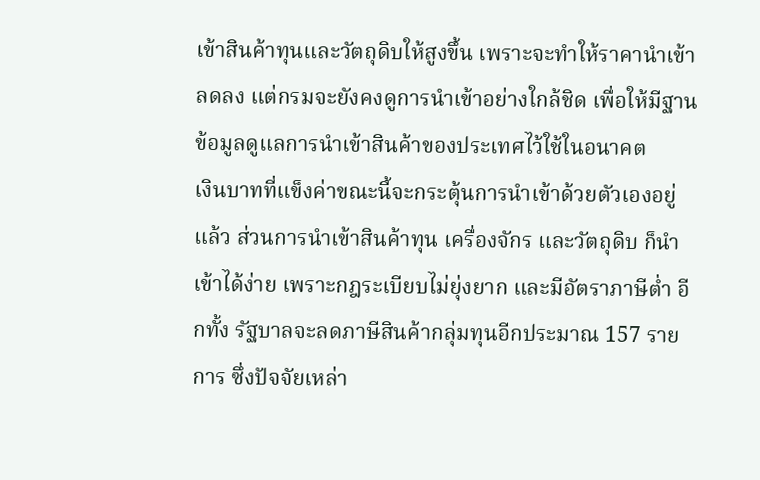เข้าสินค้าทุนและวัตถุดิบให้สูงขึ้น เพราะจะทำให้ราคานำเข้าลดลง แต่กรมจะยังคงดูการนำเข้าอย่างใกล้ชิด เพื่อให้มีฐานข้อมูลดูแลการนำเข้าสินค้าของประเทศไว้ใช้ในอนาคต
เงินบาทที่แข็งค่าขณะนี้จะกระตุ้นการนำเข้าด้วยตัวเองอยู่แล้ว ส่วนการนำเข้าสินค้าทุน เครื่องจักร และวัตถุดิบ ก็นำเข้าได้ง่าย เพราะกฎระเบียบไม่ยุ่งยาก และมีอัตราภาษีต่ำ อีกทั้ง รัฐบาลจะลดภาษีสินค้ากลุ่มทุนอีกประมาณ 157 รายการ ซึ่งปัจจัยเหล่า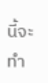นี้จะทำ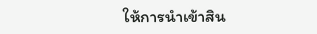ให้การนำเข้าสิน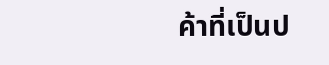ค้าที่เป็นป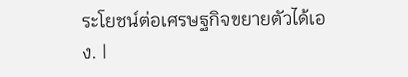ระโยชน์ต่อเศรษฐกิจขยายตัวได้เอง. |